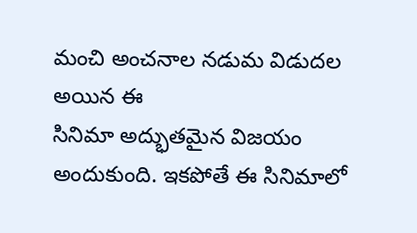మంచి అంచనాల నడుమ విడుదల అయిన ఈ
సినిమా అద్భుతమైన విజయం అందుకుంది. ఇకపోతే ఈ సినిమాలో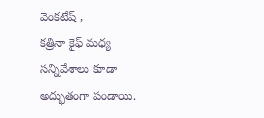వెంకటేష్ ,
కత్రినా కైఫ్ మధ్య సన్నివేశాలు కూడా అద్భుతంగా పండాయి.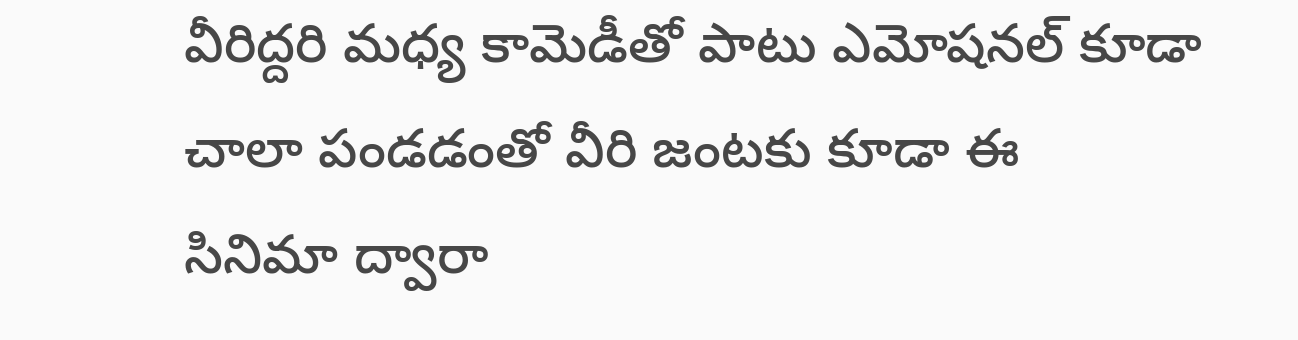వీరిద్దరి మధ్య కామెడీతో పాటు ఎమోషనల్ కూడా చాలా పండడంతో వీరి జంటకు కూడా ఈ
సినిమా ద్వారా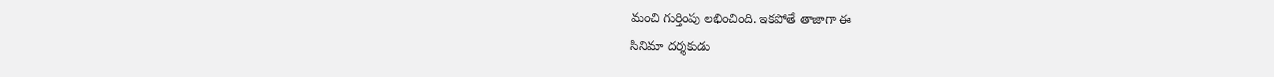మంచి గుర్తింపు లభించింది. ఇకపోతే తాజాగా ఈ
సినిమా దర్శకుడు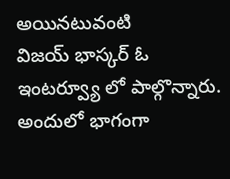అయినటువంటి
విజయ్ భాస్కర్ ఓ ఇంటర్వ్యూ లో పాల్గొన్నారు. అందులో భాగంగా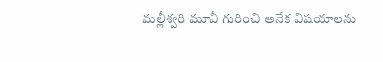మల్లీశ్వరి మూవీ గురించి అనేక విషయాలను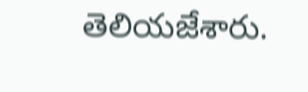తెలియజేశారు.